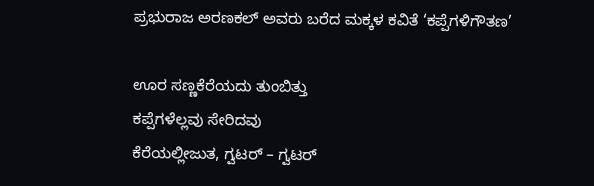ಪ್ರಭುರಾಜ ಅರಣಕಲ್ ಅವರು ಬರೆದ ಮಕ್ಕಳ ಕವಿತೆ ‘ಕಪ್ಪೆಗಳಿಗೌತಣ’

ಊರ ಸಣ್ಣಕೆರೆಯದು ತುಂಬಿತ್ತು
ಕಪ್ಪೆಗಳೆಲ್ಲವು ಸೇರಿದವು
ಕೆರೆಯಲ್ಲೀಜುತ, ಗ್ವಟರ್ – ಗ್ವಟರ್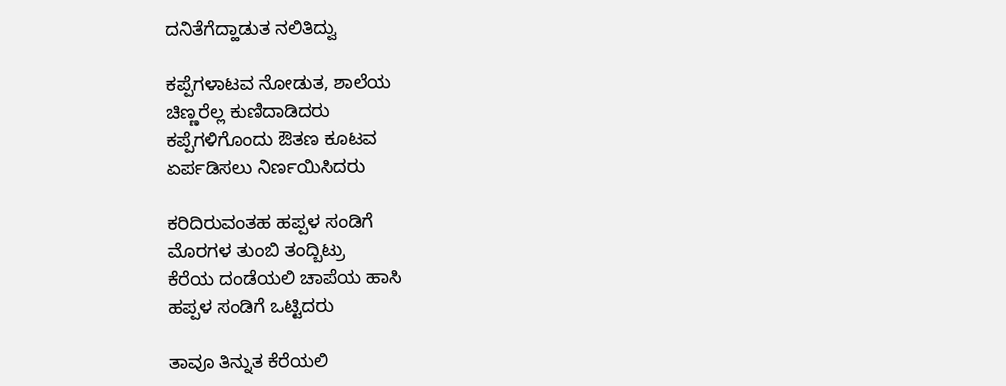ದನಿತೆಗೆದ್ಹಾಡುತ ನಲಿತಿದ್ವು

ಕಪ್ಪೆಗಳಾಟವ ನೋಡುತ, ಶಾಲೆಯ
ಚಿಣ್ಣರೆಲ್ಲ ಕುಣಿದಾಡಿದರು
ಕಪ್ಪೆಗಳಿಗೊಂದು ಔತಣ ಕೂಟವ
ಏರ್ಪಡಿಸಲು ನಿರ್ಣಯಿಸಿದರು

ಕರಿದಿರುವಂತಹ ಹಪ್ಪಳ ಸಂಡಿಗೆ
ಮೊರಗಳ ತುಂಬಿ ತಂದ್ಬಿಟ್ರು
ಕೆರೆಯ ದಂಡೆಯಲಿ ಚಾಪೆಯ ಹಾಸಿ
ಹಪ್ಪಳ ಸಂಡಿಗೆ ಒಟ್ಟಿದರು

ತಾವೂ ತಿನ್ನುತ ಕೆರೆಯಲಿ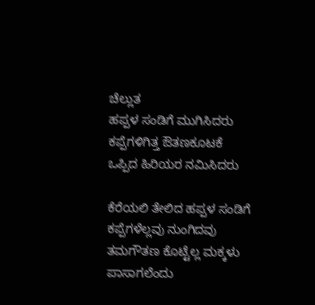ಚೆಲ್ಲುತ
ಹಪ್ಪಳ ಸಂಡಿಗೆ ಮುಗಿಸಿದರು
ಕಪ್ಪೆಗಳಿಗಿತ್ತ ಔತಣಕೂಟಕೆ
ಒಪ್ಪಿದ ಹಿರಿಯರ ನಮಿಸಿದರು

ಕೆರೆಯಲಿ ತೇಲಿದ ಹಪ್ಪಳ ಸಂಡಿಗೆ
ಕಪ್ಪೆಗಳೆಲ್ಲವು ನುಂಗಿದವು
ತಮಗೌತಣ ಕೊಟ್ಟೆಲ್ಲ ಮಕ್ಕಳು
ಪಾಸಾಗಲೆಂದು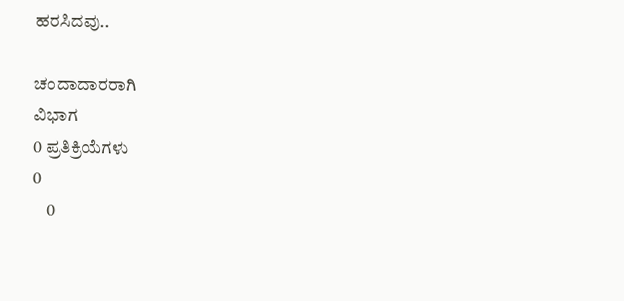ಹರಸಿದವು..

ಚಂದಾದಾರರಾಗಿ
ವಿಭಾಗ
0 ಪ್ರತಿಕ್ರಿಯೆಗಳು
0
    0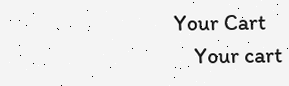Your Cart
    Your cart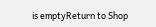is emptyReturn to Shop